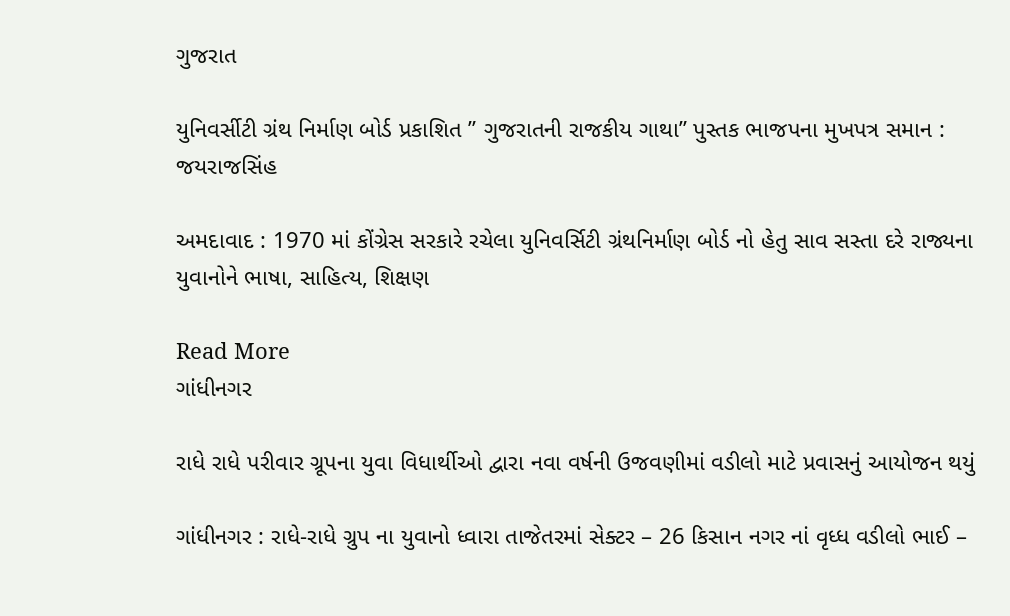ગુજરાત

યુનિવર્સીટી ગ્રંથ નિર્માણ બોર્ડ પ્રકાશિત ” ગુજરાતની રાજકીય ગાથા” પુસ્તક ભાજપના મુખપત્ર સમાન : જયરાજસિંહ

અમદાવાદ : 1970 માં કોંગ્રેસ સરકારે રચેલા યુનિવર્સિટી ગ્રંથનિર્માણ બોર્ડ નો હેતુ સાવ સસ્તા દરે રાજ્યના યુવાનોને ભાષા, સાહિત્ય, શિક્ષણ

Read More
ગાંધીનગર

રાધે રાધે પરીવાર ગ્રૂપના યુવા વિધાર્થીઓ દ્વારા નવા વર્ષની ઉજવણીમાં વડીલો માટે પ્રવાસનું આયોજન થયું

ગાંધીનગર : રાધે-રાધે ગ્રુપ ના યુવાનો ધ્વારા તાજેતરમાં સેક્ટર – 26 કિસાન નગર નાં વૃધ્ધ વડીલો ભાઈ –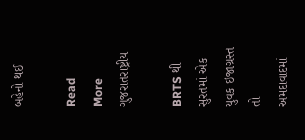બહેનો થઈ

Read More
ગુજરાતરાષ્ટ્રીય

BRTS થી સુરતમાં એક યુવક ઇજાગ્રસ્ત તો અમદાવાદમાં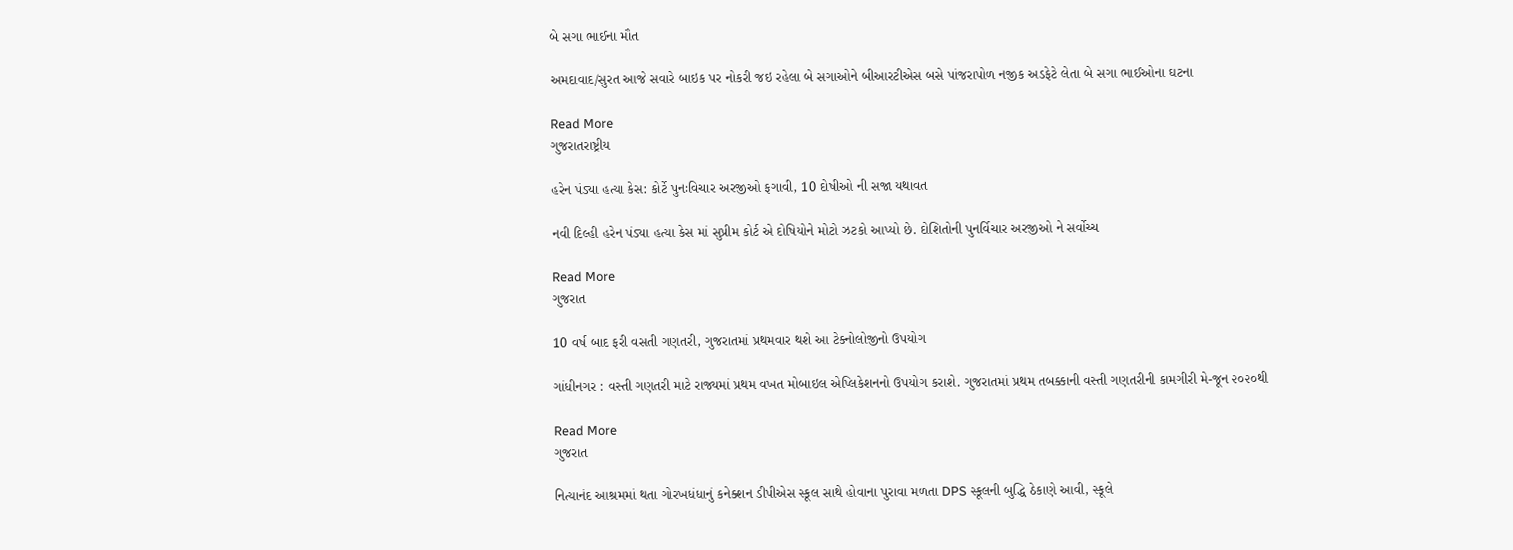બે સગા ભાઈના મૌત

અમદાવાદ/સુરત આજે સવારે બાઇક પર નોકરી જઇ રહેલા બે સગાઓને બીઆરટીએસ બસે પાંજરાપોળ નજીક અડફેટે લેતા બે સગા ભાઈઓના ઘટના

Read More
ગુજરાતરાષ્ટ્રીય

હરેન પંડ્યા હત્યા કેસ: કોર્ટે પુનઃવિચાર અરજીઓ ફગાવી, 10 દોષીઓ ની સજા યથાવત

નવી દિલ્હી હરેન પંડ્યા હત્યા કેસ માં સુપ્રીમ કોર્ટ એ દોષિયોને મોટો ઝટકો આપ્યો છે. દોશિતોની પુનર્વિચાર અરજીઓ ને સર્વોચ્ચ

Read More
ગુજરાત

10 વર્ષ બાદ ફરી વસતી ગણતરી, ગુજરાતમાં પ્રથમવાર થશે આ ટેક્નોલોજીનો ઉપયોગ

ગાંધીનગર : વસ્તી ગણતરી માટે રાજ્યમાં પ્રથમ વખત મોબાઇલ એપ્લિકેશનનો ઉપયોગ કરાશે. ગુજરાતમાં પ્રથમ તબક્કાની વસ્તી ગણતરીની કામગીરી મે-જૂન ૨૦૨૦થી

Read More
ગુજરાત

નિત્યાનંદ આશ્રમમાં થતા ગોરખધંધાનું કનેક્શન ડીપીએસ સ્કૂલ સાથે હોવાના પુરાવા મળતા DPS સ્કૂલની બુદ્ધિ ઠેકાણે આવી, સ્કૂલે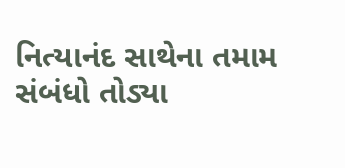નિત્યાનંદ સાથેના તમામ સંબંધો તોડ્યા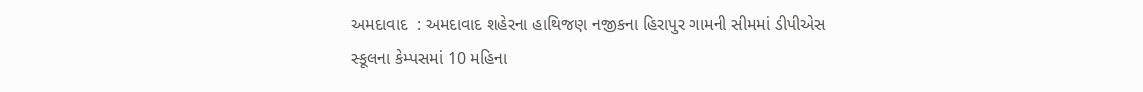અમદાવાદ  : અમદાવાદ શહેરના હાથિજણ નજીકના હિરાપુર ગામની સીમમાં ડીપીએસ સ્કૂલના કેમ્પસમાં 10 મહિના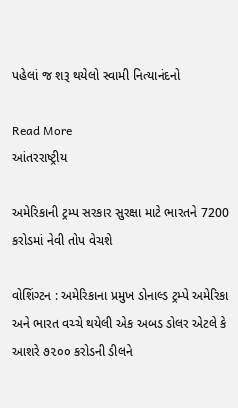પહેલાં જ શરૂ થયેલો સ્વામી નિત્યાનંદનો

Read More
આંતરરાષ્ટ્રીય

અમેરિકાની ટ્રમ્પ સરકાર સુરક્ષા માટે ભારતને 7200 કરોડમાં નેવી તોપ વેચશે

વોશિંગ્ટન : અમેરિકાના પ્રમુખ ડોનાલ્ડ ટ્રમ્પે અમેરિકા અને ભારત વચ્ચે થયેલી એક અબડ ડોલર એટલે કે આશરે ૭૨૦૦ કરોડની ડીલને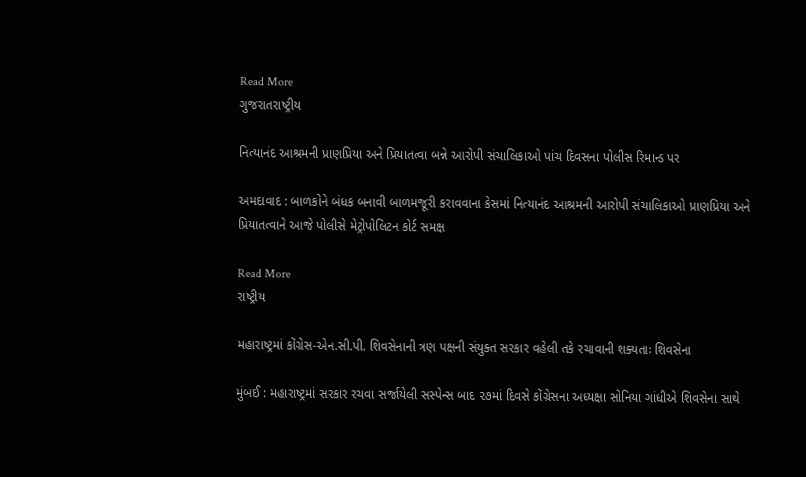Read More
ગુજરાતરાષ્ટ્રીય

નિત્યાનંદ આશ્રમની પ્રાણપ્રિયા અને પ્રિયાતત્વા બન્ને આરોપી સંચાલિકાઓ પાંચ દિવસના પોલીસ રિમાન્ડ પર

અમદાવાદ : બાળકોને બંધક બનાવી બાળમજૂરી કરાવવાના કેસમાં નિત્યાનંદ આશ્રમની આરોપી સંચાલિકાઓ પ્રાણપ્રિયા અને પ્રિયાતત્વાને આજે પોલીસે મેટ્રોપોલિટન કોર્ટ સમક્ષ

Read More
રાષ્ટ્રીય

મહારાષ્ટ્રમાં કોંગ્રેસ-એન.સી.પી. શિવસેનાની ત્રણ પક્ષની સંયુક્ત સરકાર વહેલી તકે રચાવાની શક્યતાઃ શિવસેના

મુંબઈ : મહારાષ્ટ્રમાં સરકાર રચવા સર્જાયેલી સસ્પેન્સ બાદ ૨૭માં દિવસે કોંગ્રેસના અધ્યક્ષા સોનિયા ગાંધીએ શિવસેના સાથે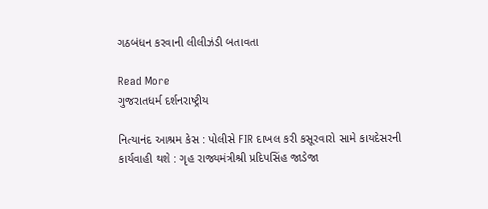ગઠબંધન કરવાની લીલીઝંડી બતાવતા

Read More
ગુજરાતધર્મ દર્શનરાષ્ટ્રીય

નિત્યાનંદ આશ્રમ કેસ : પોલીસે FIR દાખલ કરી કસૂરવારો સામે કાયદેસરની કાર્યવાહી થશે : ગૃહ રાજ્યમંત્રીશ્રી પ્રદિપસિંહ જાડેજા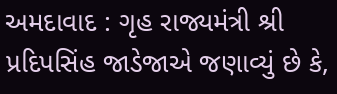અમદાવાદ : ગૃહ રાજ્યમંત્રી શ્રી પ્રદિપસિંહ જાડેજાએ જણાવ્યું છે કે,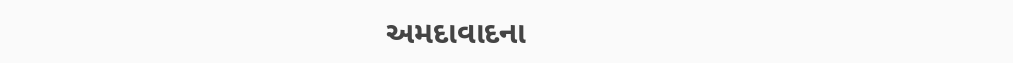અમદાવાદના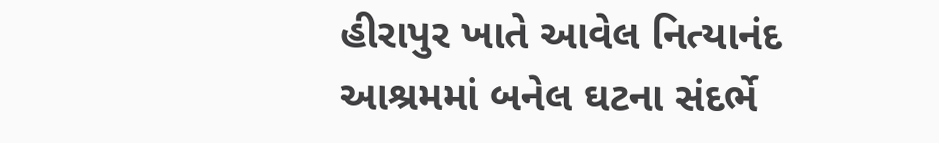હીરાપુર ખાતે આવેલ નિત્યાનંદ આશ્રમમાં બનેલ ઘટના સંદર્ભે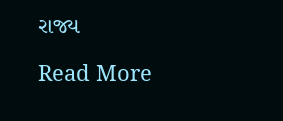રાજ્ય

Read More